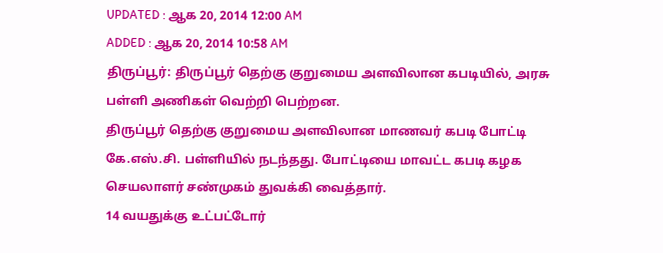UPDATED : ஆக 20, 2014 12:00 AM
ADDED : ஆக 20, 2014 10:58 AM
திருப்பூர்: திருப்பூர் தெற்கு குறுமைய அளவிலான கபடியில், அரசு பள்ளி அணிகள் வெற்றி பெற்றன.
திருப்பூர் தெற்கு குறுமைய அளவிலான மாணவர் கபடி போட்டி கே.எஸ்.சி. பள்ளியில் நடந்தது. போட்டியை மாவட்ட கபடி கழக செயலாளர் சண்முகம் துவக்கி வைத்தார்.
14 வயதுக்கு உட்பட்டோர்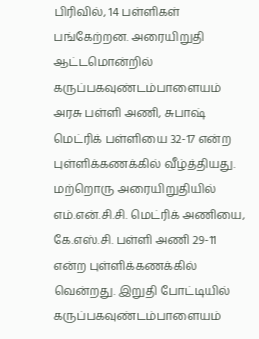பிரிவில், 14 பள்ளிகள் பங்கேற்றன. அரையிறுதி ஆட்டமொன்றில் கருப்பகவுண்டம்பாளையம் அரசு பள்ளி அணி, சுபாஷ் மெட்ரிக் பள்ளியை 32-17 என்ற புள்ளிக்கணக்கில் வீழ்த்தியது. மற்றொரு அரையிறுதியில் எம்.என்.சி.சி. மெட்ரிக் அணியை, கே.எஸ்.சி. பள்ளி அணி 29-11 என்ற புள்ளிக்கணக்கில் வென்றது. இறுதி போட்டியில் கருப்பகவுண்டம்பாளையம்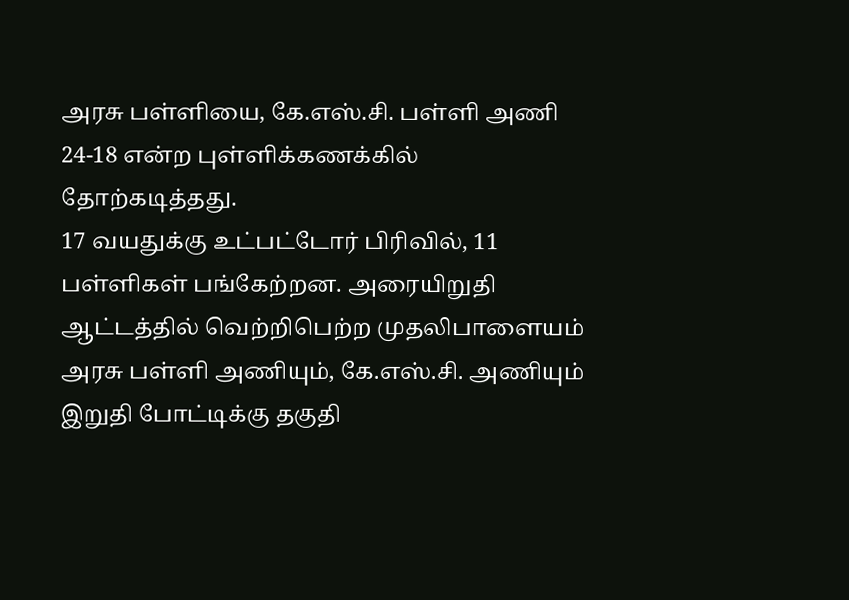அரசு பள்ளியை, கே.எஸ்.சி. பள்ளி அணி 24-18 என்ற புள்ளிக்கணக்கில் தோற்கடித்தது.
17 வயதுக்கு உட்பட்டோர் பிரிவில், 11 பள்ளிகள் பங்கேற்றன. அரையிறுதி ஆட்டத்தில் வெற்றிபெற்ற முதலிபாளையம் அரசு பள்ளி அணியும், கே.எஸ்.சி. அணியும் இறுதி போட்டிக்கு தகுதி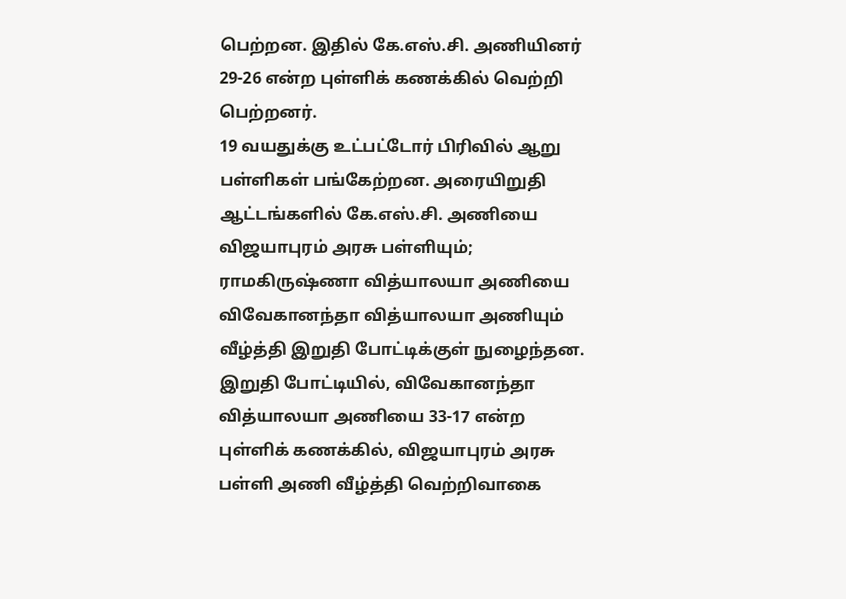பெற்றன. இதில் கே.எஸ்.சி. அணியினர் 29-26 என்ற புள்ளிக் கணக்கில் வெற்றி பெற்றனர்.
19 வயதுக்கு உட்பட்டோர் பிரிவில் ஆறு பள்ளிகள் பங்கேற்றன. அரையிறுதி ஆட்டங்களில் கே.எஸ்.சி. அணியை விஜயாபுரம் அரசு பள்ளியும்; ராமகிருஷ்ணா வித்யாலயா அணியை விவேகானந்தா வித்யாலயா அணியும் வீழ்த்தி இறுதி போட்டிக்குள் நுழைந்தன. இறுதி போட்டியில், விவேகானந்தா வித்யாலயா அணியை 33-17 என்ற புள்ளிக் கணக்கில், விஜயாபுரம் அரசு பள்ளி அணி வீழ்த்தி வெற்றிவாகை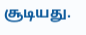சூடியது.